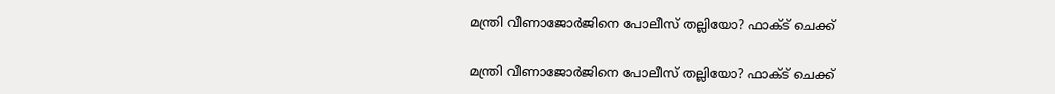മന്ത്രി വീണാജോർജിനെ പോലീസ് തല്ലിയോ? ഫാക്ട് ചെക്ക്

മന്ത്രി വീണാജോർജിനെ പോലീസ് തല്ലിയോ? ഫാക്ട് ചെക്ക്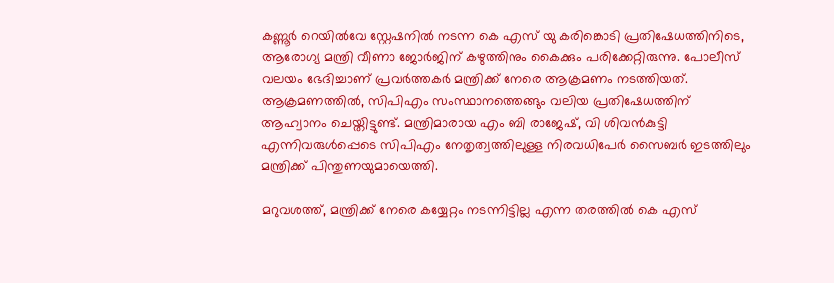കണ്ണൂർ റെയിൽവേ സ്റ്റേഷനിൽ നടന്ന കെ എസ് യു കരിങ്കൊടി പ്രതിഷേധത്തിനിടെ, ആരോഗ്യ മന്ത്രി വീണാ ജോർജിന് കഴുത്തിനും കൈക്കും പരിക്കേറ്റിരുന്നു. പോലീസ് വലയം ഭേദിച്ചാണ് പ്രവർത്തകർ മന്ത്രിക്ക് നേരെ ആക്രമണം നടത്തിയത്. ആക്രമണത്തിൽ, സിപിഎം സംസ്ഥാനത്തെങ്ങും വലിയ പ്രതിഷേധത്തിന് ആഹ്വാനം ചെയ്തിട്ടുണ്ട്. മന്ത്രിമാരായ എം ബി രാജേഷ്, വി ശിവൻകുട്ടി എന്നിവരുൾപ്പെടെ സിപിഎം നേതൃത്വത്തിലുള്ള നിരവധിപേർ സൈബർ ഇടത്തിലും മന്ത്രിക്ക് പിന്തുണയുമായെത്തി.

മറുവശത്ത്, മന്ത്രിക്ക് നേരെ കയ്യേറ്റം നടന്നിട്ടില്ല എന്ന തരത്തിൽ കെ എസ്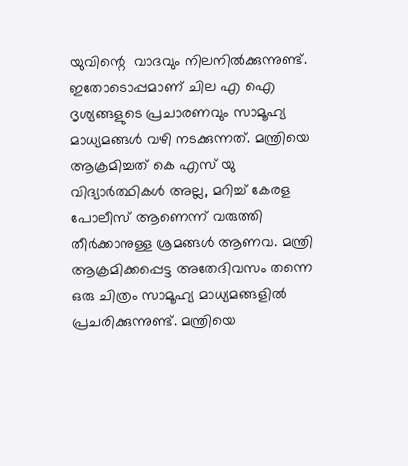യുവിന്റെ  വാദവും നിലനിൽക്കുന്നുണ്ട്. ഇതോടൊപ്പമാണ് ചില എ ഐ ദൃശ്യങ്ങളുടെ പ്രചാരണവും സാമൂഹ്യ മാധ്യമങ്ങൾ വഴി നടക്കുന്നത്. മന്ത്രിയെ ആക്രമിച്ചത് കെ എസ് യു വിദ്യാർത്ഥികൾ അല്ല, മറിച്ച് കേരള പോലീസ് ആണെന്ന് വരുത്തി തീർക്കാനുള്ള ശ്രമങ്ങൾ ആണവ. മന്ത്രി ആക്രമിക്കപ്പെട്ട അതേദിവസം തന്നെ ഒരു ചിത്രം സാമൂഹ്യ മാധ്യമങ്ങളിൽ പ്രചരിക്കുന്നുണ്ട്. മന്ത്രിയെ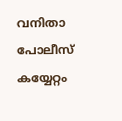വനിതാ പോലീസ് കയ്യേറ്റം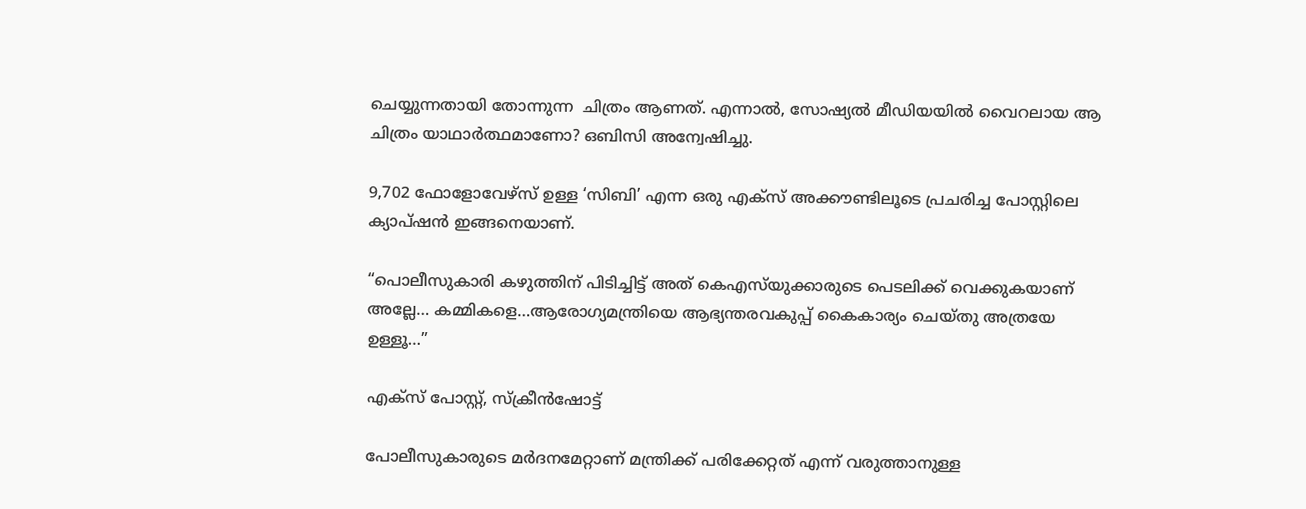ചെയ്യുന്നതായി തോന്നുന്ന  ചിത്രം ആണത്. എന്നാൽ, സോഷ്യൽ മീഡിയയിൽ വൈറലായ ആ ചിത്രം യാഥാർത്ഥമാണോ? ഒബിസി അന്വേഷിച്ചു.

9,702 ഫോളോവേഴ്സ് ഉള്ള ‘സിബി’ എന്ന ഒരു എക്സ് അക്കൗണ്ടിലൂടെ പ്രചരിച്ച പോസ്റ്റിലെ ക്യാപ്ഷൻ ഇങ്ങനെയാണ്.

“പൊലീസുകാരി കഴുത്തിന് പിടിച്ചിട്ട് അത് കെഎസ്‌യുക്കാരുടെ പെടലിക്ക് വെക്കുകയാണ് അല്ലേ… കമ്മികളെ…ആരോഗ്യമന്ത്രിയെ ആഭ്യന്തരവകുപ്പ് കൈകാര്യം ചെയ്തു അത്രയേ ഉള്ളൂ…”

എക്സ് പോസ്റ്റ്, സ്ക്രീൻഷോട്ട്

പോലീസുകാരുടെ മർദനമേറ്റാണ് മന്ത്രിക്ക് പരിക്കേറ്റത് എന്ന് വരുത്താനുള്ള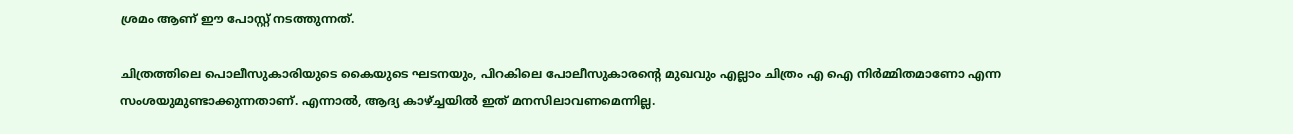ശ്രമം ആണ് ഈ പോസ്റ്റ് നടത്തുന്നത്.

ചിത്രത്തിലെ പൊലീസുകാരിയുടെ കൈയുടെ ഘടനയും, പിറകിലെ പോലീസുകാരൻ്റെ മുഖവും എല്ലാം ചിത്രം എ ഐ നിർമ്മിതമാണോ എന്ന സംശയുമുണ്ടാക്കുന്നതാണ്. എന്നാൽ, ആദ്യ കാഴ്ച്ചയിൽ ഇത് മനസിലാവണമെന്നില്ല.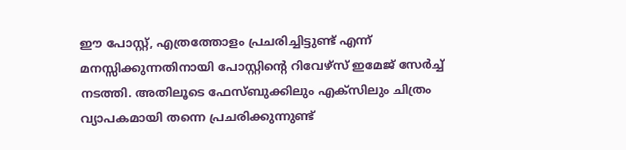ഈ പോസ്റ്റ്, എത്രത്തോളം പ്രചരിച്ചിട്ടുണ്ട് എന്ന് മനസ്സിക്കുന്നതിനായി പോസ്റ്റിൻ്റെ റിവേഴ്സ് ഇമേജ് സേർച്ച് നടത്തി. അതിലൂടെ ഫേസ്ബുക്കിലും എക്സിലും ചിത്രം വ്യാപകമായി തന്നെ പ്രചരിക്കുന്നുണ്ട്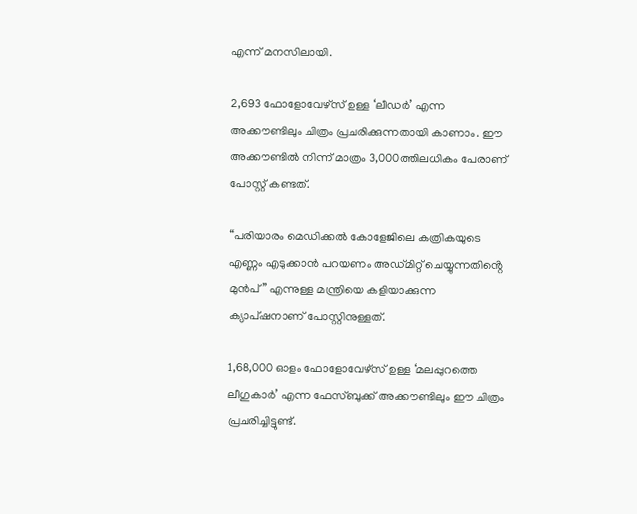എന്ന് മനസിലായി.

2,693 ഫോളോവേഴ്സ് ഉള്ള ‘ലീഡർ’ എന്ന അക്കൗണ്ടിലും ചിത്രം പ്രചരിക്കുന്നതായി കാണാം. ഈ അക്കൗണ്ടിൽ നിന്ന് മാത്രം 3,000ത്തിലധികം പേരാണ് പോസ്റ്റ് കണ്ടത്.

“പരിയാരം മെഡിക്കൽ കോളേജിലെ കത്രികയുടെ എണ്ണം എടുക്കാൻ പറയണം അഡ്മിറ്റ് ചെയ്യുന്നതിൻ്റെ മുൻപ്” എന്നുള്ള മന്ത്രിയെ കളിയാക്കുന്ന ക്യാപ്‌ഷനാണ് പോസ്റ്റിനുള്ളത്.

1,68,000 ഓളം ഫോളോവേഴ്സ് ഉള്ള ‘മലപ്പുറത്തെ ലീഗുകാർ’ എന്ന ഫേസ്ബുക്ക് അക്കൗണ്ടിലും ഈ ചിത്രം പ്രചരിച്ചിട്ടുണ്ട്.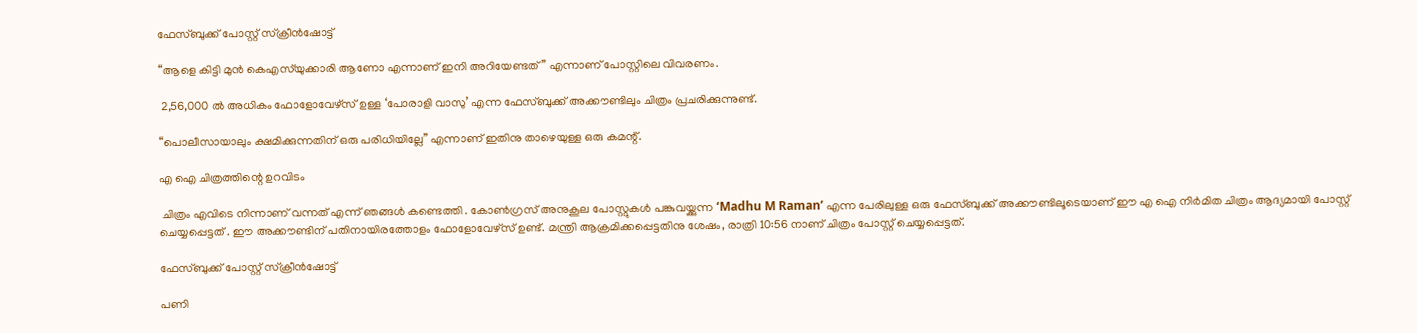ഫേസ്ബുക്ക്‌ പോസ്റ്റ് സ്ക്രീൻഷോട്ട്

“ആളെ കിട്ടി മുൻ കെഎസ്‌യുക്കാരി ആണോ എന്നാണ് ഇനി അറിയേണ്ടത്” എന്നാണ് പോസ്റ്റിലെ വിവരണം.

 2,56,000 ൽ അധികം ഫോളോവേഴ്സ് ഉള്ള ‘പോരാളി വാസു’ എന്ന ഫേസ്ബുക്ക് അക്കൗണ്ടിലും ചിത്രം പ്രചരിക്കുന്നുണ്ട്.

“പൊലീസായാലും ക്ഷമിക്കുന്നതിന് ഒരു പരിധിയില്ലേ” എന്നാണ് ഇതിനു താഴെയുള്ള ഒരു കമന്റ്.

എ ഐ ചിത്രത്തിന്റെ ഉറവിടം

 ചിത്രം എവിടെ നിന്നാണ് വന്നത് എന്ന് ഞങ്ങൾ കണ്ടെത്തി . കോൺഗ്രസ് അനുകൂല പോസ്റ്റുകൾ പങ്കുവയ്ക്കുന്ന ‘Madhu M Raman’ എന്ന പേരിലുള്ള ഒരു ഫേസ്ബുക്ക് അക്കൗണ്ടിലൂടെയാണ് ഈ എ ഐ നിർമിത ചിത്രം ആദ്യമായി പോസ്റ്റ് ചെയ്യപ്പെട്ടത് . ഈ അക്കൗണ്ടിന് പതിനായിരത്തോളം ഫോളോവേഴ്സ് ഉണ്ട്. മന്ത്രി ആക്രമിക്കപ്പെട്ടതിനു ശേഷം, രാത്രി 10:56 നാണ് ചിത്രം പോസ്റ്റ് ചെയ്യപ്പെട്ടത്.

ഫേസ്ബുക്ക്‌ പോസ്റ്റ് സ്ക്രീൻഷോട്ട്

പണി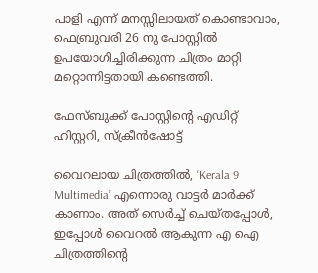പാളി എന്ന് മനസ്സിലായത് കൊണ്ടാവാം, ഫെബ്രുവരി 26 നു പോസ്റ്റില്‍ ഉപയോഗിച്ചിരിക്കുന്ന ചിത്രം മാറ്റി മറ്റൊന്നിട്ടതായി കണ്ടെത്തി.

ഫേസ്ബുക്ക്‌ പോസ്റ്റിന്റെ എഡിറ്റ്‌ ഹിസ്റ്ററി, സ്ക്രീൻഷോട്ട്

വൈറലായ ചിത്രത്തിൽ, ‘Kerala 9 Multimedia’ എന്നൊരു വാട്ടർ മാർക്ക് കാണാം. അത് സെർച്ച് ചെയ്തപ്പോൾ, ഇപ്പോൾ വൈറൽ ആകുന്ന എ ഐ ചിത്രത്തിൻ്റെ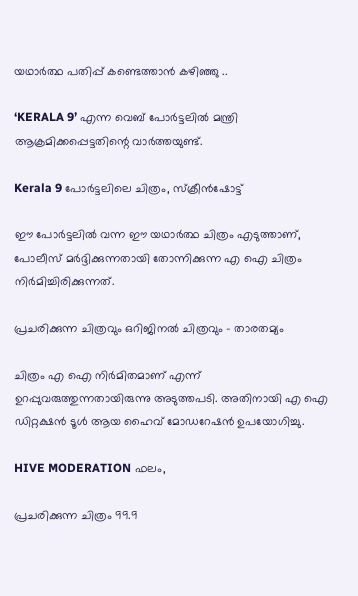യഥാർത്ഥ പതിപ്പ് കണ്ടെത്താൻ കഴിഞ്ഞു ..

‘KERALA 9’ എന്ന വെബ്‌ പോര്‍ട്ടലില്‍ മന്ത്രി ആക്രമിക്കപ്പെട്ടതിന്റെ വാര്‍ത്തയുണ്ട്.

Kerala 9 പോര്‍ട്ടലിലെ ചിത്രം, സ്ക്രീൻഷോട്ട്

ഈ പോർട്ടലിൽ വന്ന ഈ യഥാർത്ഥ ചിത്രം എടുത്താണ്, പോലീസ് മർദ്ദിക്കുന്നതായി തോന്നിക്കുന്ന എ ഐ ചിത്രം നിർമിച്ചിരിക്കുന്നത്.

പ്രചരിക്കുന്ന ചിത്രവും ഒറിജിനല്‍ ചിത്രവും – താരതമ്യം

ചിത്രം എ ഐ നിര്‍മിതമാണ്‌ എന്ന് ഉറപ്പുവരുത്തുന്നതായിരുന്നു അടുത്തപടി. അതിനായി എ ഐ ഡിറ്റക്ഷൻ ടൂള്‍ ആയ ഹൈവ്‌ മോഡറേഷൻ ഉപയോഗിച്ചു.

HIVE MODERATION ഫലം,

പ്രചരിക്കുന്ന ചിത്രം 99.9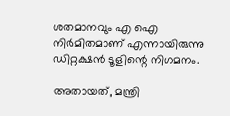ശതമാനവും എ ഐ നിര്‍മിതമാണ്‌ എന്നായിരുന്നു ഡിറ്റക്ഷൻ ടൂളിന്റെ നിഗമനം.

അതായത്, മന്ത്രി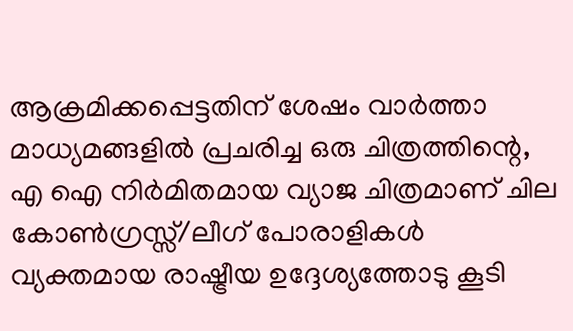ആക്രമിക്കപ്പെട്ടതിന് ശേഷം വാര്‍ത്താ മാധ്യമങ്ങളിൽ പ്രചരിച്ച ഒരു ചിത്രത്തിന്റെ, എ ഐ നിര്‍മിതമായ വ്യാജ ചിത്രമാണ്‌ ചില കോൺഗ്രസ്സ്/ലീഗ് പോരാളികള്‍ വ്യക്തമായ രാഷ്ട്രീയ ഉദ്ദേശ്യത്തോടു കൂടി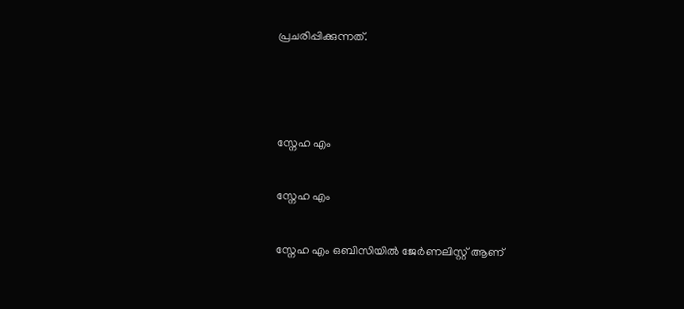പ്രചരിപ്പിക്കുന്നത്.



സ്നേഹ എം

സ്നേഹ എം

സ്നേഹ എം ഒബിസിയില്‍ ജേർണലിസ്റ്റ് ആണ്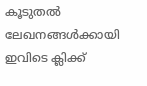കൂടുതൽ ലേഖനങ്ങൾക്കായി ഇവിടെ ക്ലിക്ക്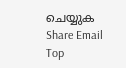ചെയ്യുക
Share Email
Top